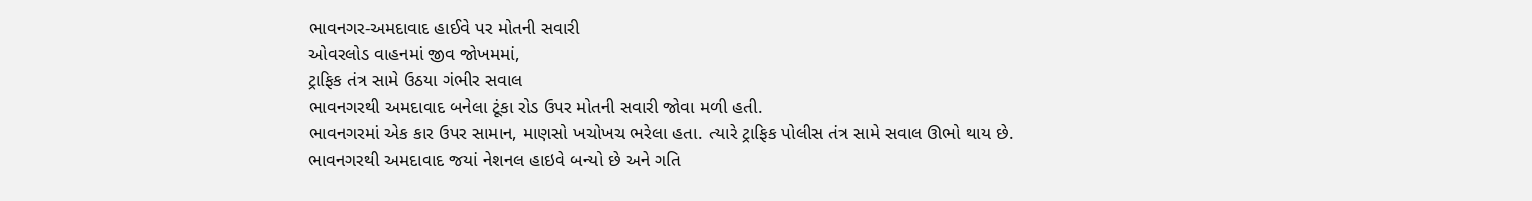ભાવનગર-અમદાવાદ હાઈવે પર મોતની સવારી
ઓવરલોડ વાહનમાં જીવ જોખમમાં,
ટ્રાફિક તંત્ર સામે ઉઠયા ગંભીર સવાલ
ભાવનગરથી અમદાવાદ બનેલા ટૂંકા રોડ ઉપર મોતની સવારી જોવા મળી હતી.
ભાવનગરમાં એક કાર ઉપર સામાન, માણસો ખચોખચ ભરેલા હતા. ત્યારે ટ્રાફિક પોલીસ તંત્ર સામે સવાલ ઊભો થાય છે. ભાવનગરથી અમદાવાદ જયાં નેશનલ હાઇવે બન્યો છે અને ગતિ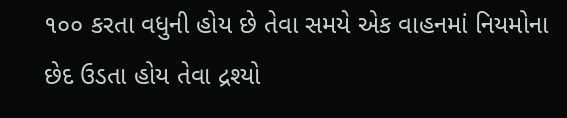૧૦૦ કરતા વધુની હોય છે તેવા સમયે એક વાહનમાં નિયમોના છેદ ઉડતા હોય તેવા દ્રશ્યો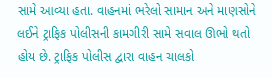સામે આવ્યા હતા. વાહનમાં ભરેલો સામાન અને માણસોને લઈને ટ્રાફિક પોલીસની કામગીરી સામે સવાલ ઊભો થતો હોય છે. ટ્રાફિક પોલીસ દ્વારા વાહન ચાલકો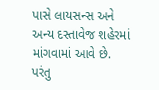પાસે લાયસન્સ અને અન્ય દસ્તાવેજ શહેરમાં માંગવામાં આવે છે. પરંતુ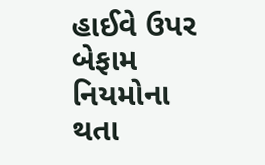હાઈવે ઉપર બેફામ નિયમોના થતા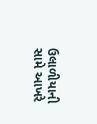ઉલાળીયાની સામે આખરે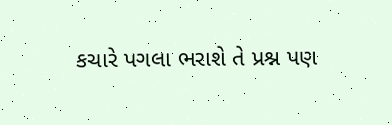કચારે પગલા ભરાશે તે પ્રશ્ન પણ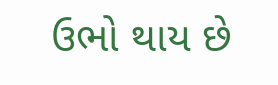ઉભો થાય છે